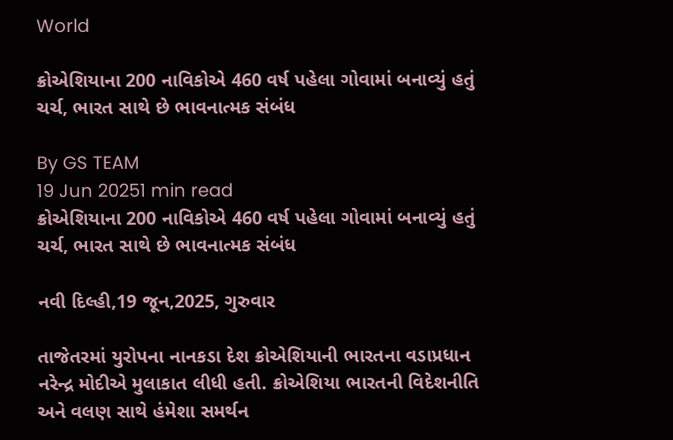World

ક્રોએશિયાના 200 નાવિકોએ 460 વર્ષ પહેલા ગોવામાં બનાવ્યું હતું ચર્ચ, ભારત સાથે છે ભાવનાત્મક સંબંધ

By GS TEAM
19 Jun 20251 min read
ક્રોએશિયાના 200 નાવિકોએ 460 વર્ષ પહેલા ગોવામાં બનાવ્યું હતું ચર્ચ, ભારત સાથે છે ભાવનાત્મક સંબંધ

નવી દિલ્હી,19 જૂન,2025, ગુરુવાર

તાજેતરમાં યુરોપના નાનકડા દેશ ક્રોએશિયાની ભારતના વડાપ્રધાન નરેન્દ્ર મોદીએ મુલાકાત લીધી હતી. ક્રોએશિયા ભારતની વિદેશનીતિ અને વલણ સાથે હંમેશા સમર્થન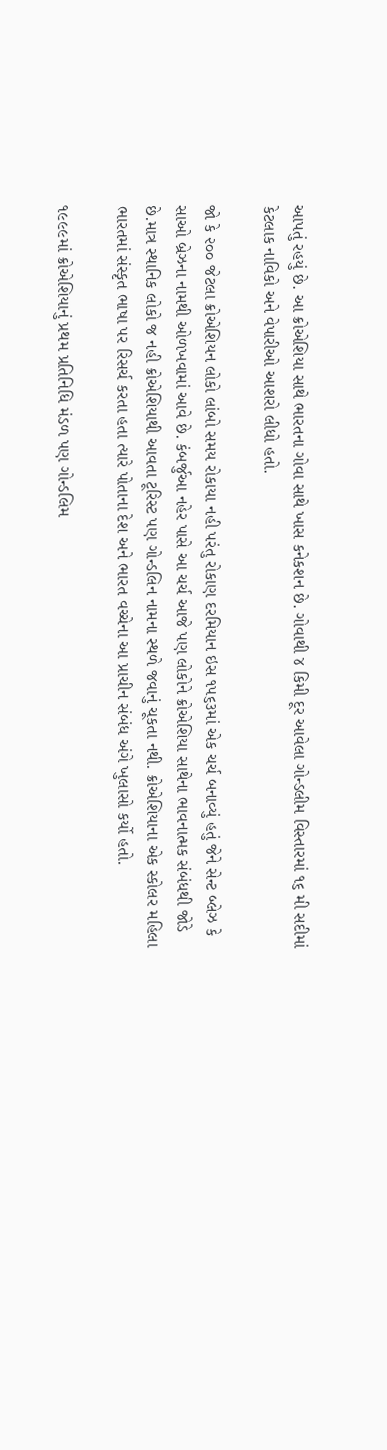આપતું રહયું છે. આ ક્રોએશિયા સાથે ભારતના ગોવા સાથે ખાસ કનેકશન છે. ગોવાથી ૪ કિમી દૂર આવેલા ગોન્ડલીમ વિસ્તારમાં ૧૬ મી સદીમાં કેટલાક નાવિકો અને વેપારીઓ આશરો લીધો હતો.

જો કે ૨૦૦ જેટલા ક્રોએશિયન લોકો લાંબો સમય રોકાયા નહી પરંતુ રોકાણ દરમિયાન ઇસ ૧૫૬૩માં એક ચર્ચ બનાવ્યું હતું જેને સેન્ટ બ્લેઝ કે સાઓ બ્રેઝના નામથી ઓળખવામાં આવે છે. કંબર્જુઆ નહેર પાસે આ ચર્ચ આજે પણ લોકોને ક્રોએશિયા સાથેના ભાવનાત્મક સંબંધથી જોડે છે.માત્ર સ્થાનિક લોકો જ નહી ક્રોએશિયાથી આવતા ટૂરિસ્ટ પણ ગોન્ડલિન નામના સ્થળે જવાનું ચૂકતા નથી. ક્રોએશિયાના એક સ્કોલર મહિલા ભારતમાં સંસ્કૃત ભાષા પર રિસર્ચ કરતા હતા ત્યારે પોતાના દેશ અને ભારત વચ્ચેના આ પ્રાચીન સંબંધ અંગે ખુલાસો કર્યો હતો.

૧૯૯૯માં ક્રોએશિયાનું પ્રથમ પ્રતિનિધિ મંડળ પણ ગોન્ડલિમ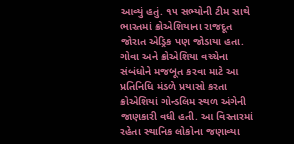આવ્યું હતું. ૧૫ સભ્યોની ટીમ સાથે ભારતમાં ક્રોએશિયાના રાજદૂત જોરાત એડ્રિક પણ જોડાયા હતા. ગોવા અને ક્રોએશિયા વચ્ચેના સંબંધોને મજબૂત કરવા માટે આ પ્રતિનિધિ મંડળે પ્રયાસો કરતા ક્રોએશિયાં ગોન્ડલિમ સ્થળ અંગેની જાણકારી વધી હતી. આ વિસ્તારમાં રહેતા સ્થાનિક લોકોના જણાવ્યા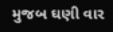મુજબ ઘણી વાર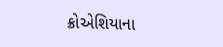ક્રોએશિયાના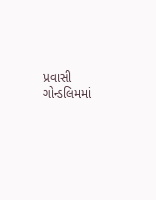પ્રવાસી ગોન્ડલિમમાં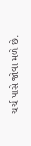ચર્ચ પાસે જોવા મળે છે.